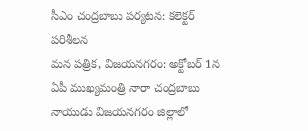సీఎం చంద్రబాబు పర్యటన: కలెక్టర్ పరిశీలన
మన పత్రిక, విజయనగరం: అక్టోబర్ 1న ఏపీ ముఖ్యమంత్రి నారా చంద్రబాబు నాయుడు విజయనగరం జిల్లాలో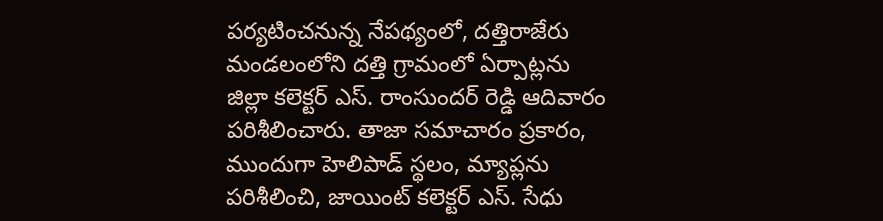పర్యటించనున్న నేపథ్యంలో, దత్తిరాజేరు మండలంలోని దత్తి గ్రామంలో ఏర్పాట్లను జిల్లా కలెక్టర్ ఎస్. రాంసుందర్ రెడ్డి ఆదివారం పరిశీలించారు. తాజా సమాచారం ప్రకారం, ముందుగా హెలిపాడ్ స్థలం, మ్యాప్లను పరిశీలించి, జాయింట్ కలెక్టర్ ఎస్. సేధు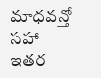మాధవన్తో సహా ఇతర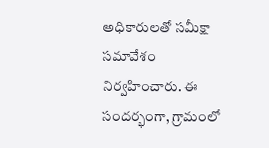అధికారులతో సమీక్షా సమావేశం నిర్వహించారు. ఈ సందర్భంగా, గ్రామంలో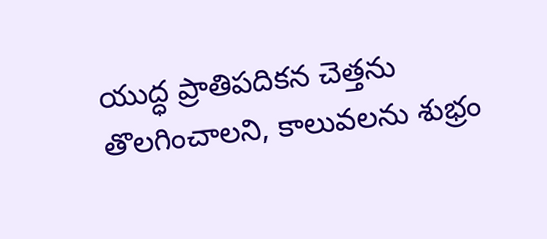యుద్ధ ప్రాతిపదికన చెత్తను తొలగించాలని, కాలువలను శుభ్రం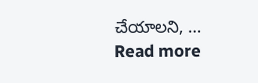చేయాలని, … Read more